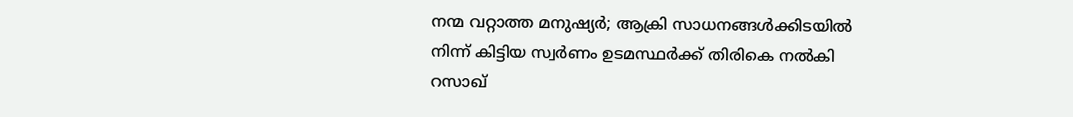നന്മ വറ്റാത്ത മനുഷ്യർ; ആക്രി സാധനങ്ങൾക്കിടയിൽ നിന്ന് കിട്ടിയ സ്വർണം ഉടമസ്ഥർക്ക് തിരികെ നൽകി റസാഖ്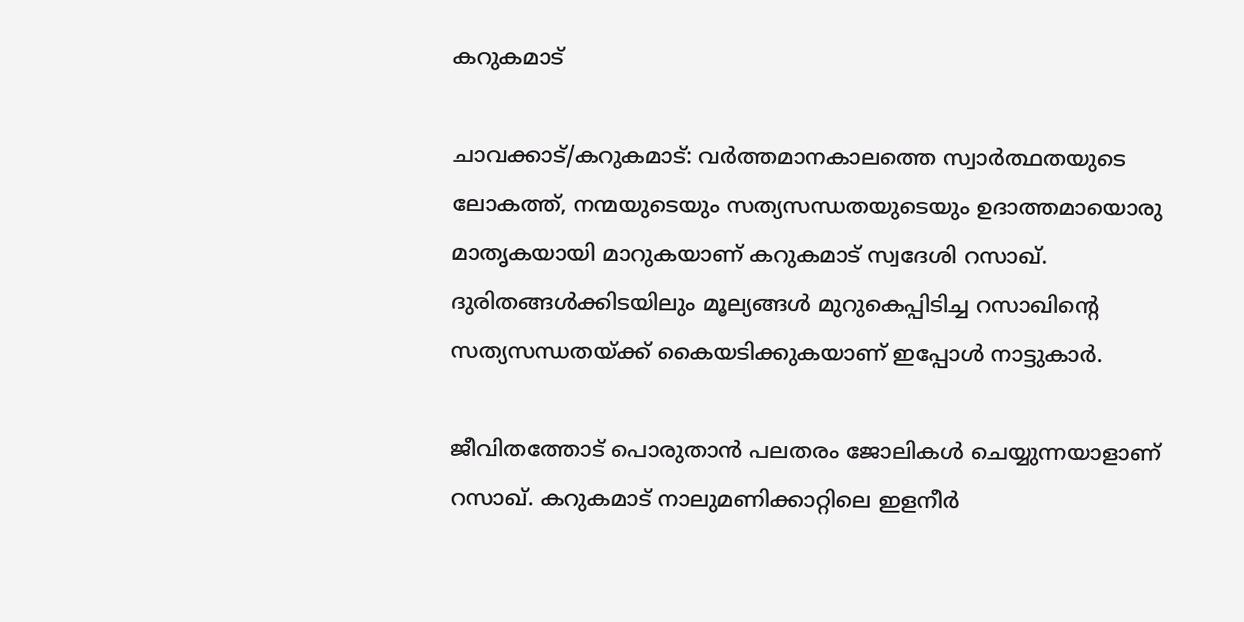കറുകമാട്

ചാവക്കാട്/കറുകമാട്: വർത്തമാനകാലത്തെ സ്വാർത്ഥതയുടെ ലോകത്ത്, നന്മയുടെയും സത്യസന്ധതയുടെയും ഉദാത്തമായൊരു മാതൃകയായി മാറുകയാണ് കറുകമാട് സ്വദേശി റസാഖ്. ദുരിതങ്ങൾക്കിടയിലും മൂല്യങ്ങൾ മുറുകെപ്പിടിച്ച റസാഖിന്റെ സത്യസന്ധതയ്ക്ക് കൈയടിക്കുകയാണ് ഇപ്പോൾ നാട്ടുകാർ.

ജീവിതത്തോട് പൊരുതാൻ പലതരം ജോലികൾ ചെയ്യുന്നയാളാണ് റസാഖ്. കറുകമാട് നാലുമണിക്കാറ്റിലെ ഇളനീർ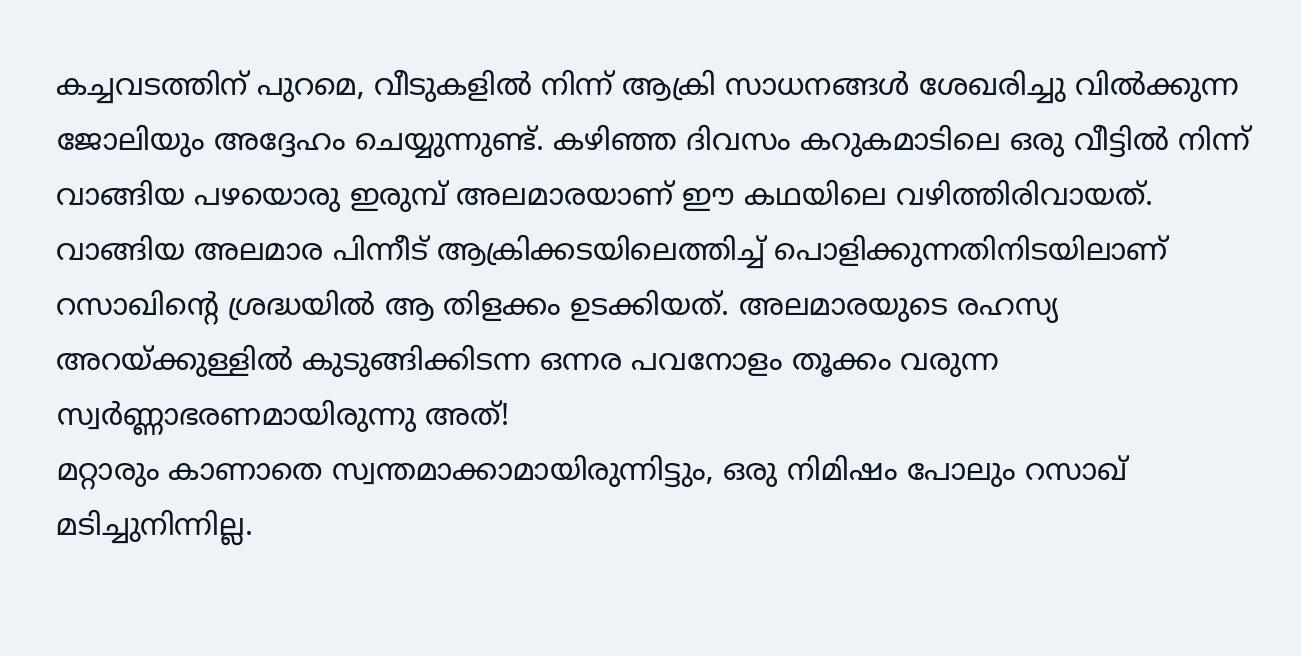കച്ചവടത്തിന് പുറമെ, വീടുകളിൽ നിന്ന് ആക്രി സാധനങ്ങൾ ശേഖരിച്ചു വിൽക്കുന്ന ജോലിയും അദ്ദേഹം ചെയ്യുന്നുണ്ട്. കഴിഞ്ഞ ദിവസം കറുകമാടിലെ ഒരു വീട്ടിൽ നിന്ന് വാങ്ങിയ പഴയൊരു ഇരുമ്പ് അലമാരയാണ് ഈ കഥയിലെ വഴിത്തിരിവായത്.
വാങ്ങിയ അലമാര പിന്നീട് ആക്രിക്കടയിലെത്തിച്ച് പൊളിക്കുന്നതിനിടയിലാണ് റസാഖിന്റെ ശ്രദ്ധയിൽ ആ തിളക്കം ഉടക്കിയത്. അലമാരയുടെ രഹസ്യ അറയ്ക്കുള്ളിൽ കുടുങ്ങിക്കിടന്ന ഒന്നര പവനോളം തൂക്കം വരുന്ന സ്വർണ്ണാഭരണമായിരുന്നു അത്!
മറ്റാരും കാണാതെ സ്വന്തമാക്കാമായിരുന്നിട്ടും, ഒരു നിമിഷം പോലും റസാഖ് മടിച്ചുനിന്നില്ല.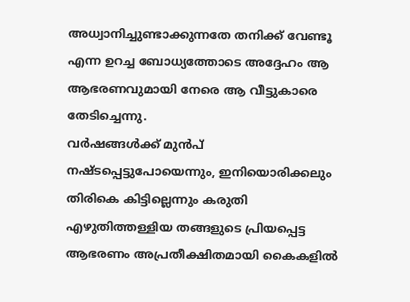അധ്വാനിച്ചുണ്ടാക്കുന്നതേ തനിക്ക് വേണ്ടൂ എന്ന ഉറച്ച ബോധ്യത്തോടെ അദ്ദേഹം ആ ആഭരണവുമായി നേരെ ആ വീട്ടുകാരെ തേടിച്ചെന്നു.
വർഷങ്ങൾക്ക് മുൻപ് നഷ്ടപ്പെട്ടുപോയെന്നും, ഇനിയൊരിക്കലും തിരികെ കിട്ടില്ലെന്നും കരുതി എഴുതിത്തള്ളിയ തങ്ങളുടെ പ്രിയപ്പെട്ട ആഭരണം അപ്രതീക്ഷിതമായി കൈകളിൽ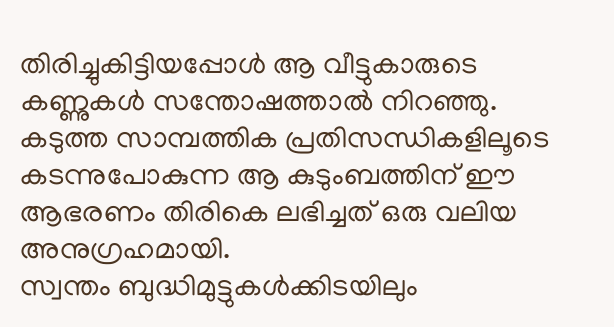തിരിച്ചുകിട്ടിയപ്പോൾ ആ വീട്ടുകാരുടെ കണ്ണുകൾ സന്തോഷത്താൽ നിറഞ്ഞു. കടുത്ത സാമ്പത്തിക പ്രതിസന്ധികളിലൂടെ കടന്നുപോകുന്ന ആ കുടുംബത്തിന് ഈ ആഭരണം തിരികെ ലഭിച്ചത് ഒരു വലിയ അനുഗ്രഹമായി.
സ്വന്തം ബുദ്ധിമുട്ടുകൾക്കിടയിലും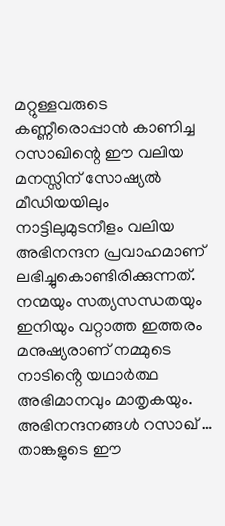മറ്റുള്ളവരുടെ കണ്ണീരൊപ്പാൻ കാണിച്ച റസാഖിന്റെ ഈ വലിയ മനസ്സിന് സോഷ്യൽ മീഡിയയിലും നാട്ടിലുമുടനീളം വലിയ അഭിനന്ദന പ്രവാഹമാണ് ലഭിച്ചുകൊണ്ടിരിക്കുന്നത്. നന്മയും സത്യസന്ധതയും ഇനിയും വറ്റാത്ത ഇത്തരം മനുഷ്യരാണ് നമ്മുടെ നാടിൻ്റെ യഥാർത്ഥ അഭിമാനവും മാതൃകയും.
അഭിനന്ദനങ്ങൾ റസാഖ് … താങ്കളുടെ ഈ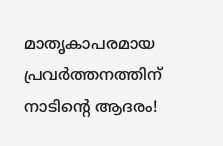മാതൃകാപരമായ പ്രവർത്തനത്തിന് നാടിൻ്റെ ആദരം!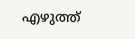എഴുത്ത്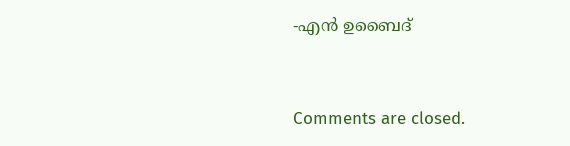-എൻ ഉബൈദ്


Comments are closed.